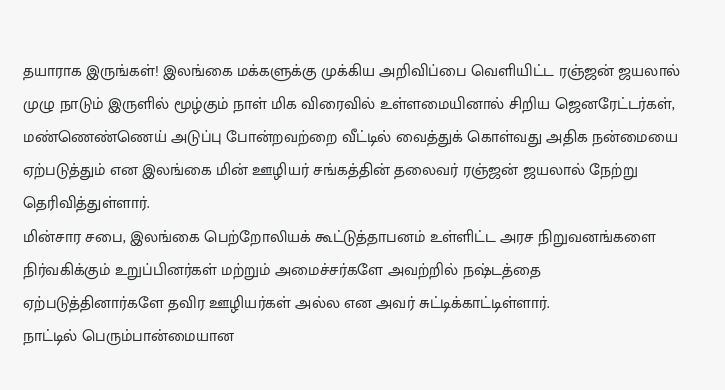தயாராக இருங்கள்! இலங்கை மக்களுக்கு முக்கிய அறிவிப்பை வெளியிட்ட ரஞ்ஜன் ஜயலால்
முழு நாடும் இருளில் மூழ்கும் நாள் மிக விரைவில் உள்ளமையினால் சிறிய ஜெனரேட்டர்கள், மண்ணெண்ணெய் அடுப்பு போன்றவற்றை வீட்டில் வைத்துக் கொள்வது அதிக நன்மையை ஏற்படுத்தும் என இலங்கை மின் ஊழியர் சங்கத்தின் தலைவர் ரஞ்ஜன் ஜயலால் நேற்று தெரிவித்துள்ளார்.
மின்சார சபை, இலங்கை பெற்றோலியக் கூட்டுத்தாபனம் உள்ளிட்ட அரச நிறுவனங்களை நிர்வகிக்கும் உறுப்பினர்கள் மற்றும் அமைச்சர்களே அவற்றில் நஷ்டத்தை ஏற்படுத்தினார்களே தவிர ஊழியர்கள் அல்ல என அவர் சுட்டிக்காட்டிள்ளார்.
நாட்டில் பெரும்பான்மையான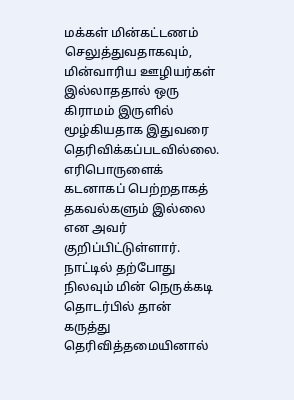மக்கள் மின்கட்டணம் செலுத்துவதாகவும், மின்வாரிய ஊழியர்கள் இல்லாததால் ஒரு கிராமம் இருளில் மூழ்கியதாக இதுவரை தெரிவிக்கப்படவில்லை. எரிபொருளைக் கடனாகப் பெற்றதாகத் தகவல்களும் இல்லை என அவர் குறிப்பிட்டுள்ளார்.
நாட்டில் தற்போது நிலவும் மின் நெருக்கடி தொடர்பில் தான் கருத்து தெரிவித்தமையினால்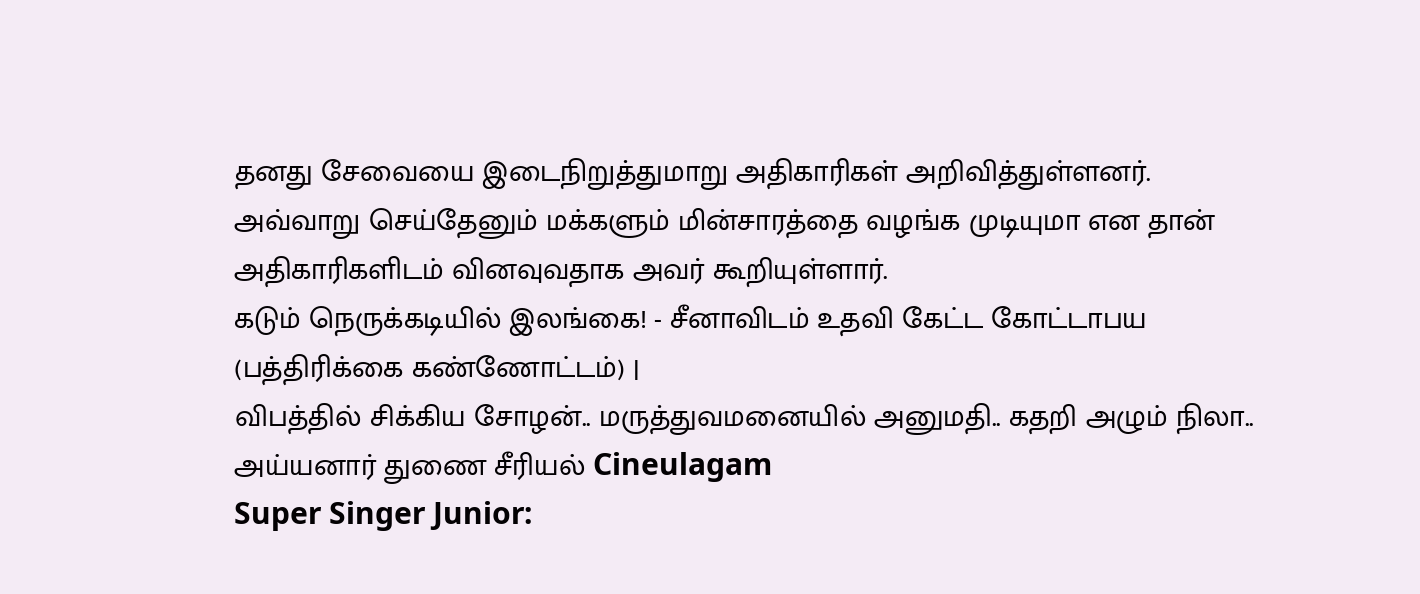தனது சேவையை இடைநிறுத்துமாறு அதிகாரிகள் அறிவித்துள்ளனர்.
அவ்வாறு செய்தேனும் மக்களும் மின்சாரத்தை வழங்க முடியுமா என தான் அதிகாரிகளிடம் வினவுவதாக அவர் கூறியுள்ளார்.
கடும் நெருக்கடியில் இலங்கை! - சீனாவிடம் உதவி கேட்ட கோட்டாபய (பத்திரிக்கை கண்ணோட்டம்) |
விபத்தில் சிக்கிய சோழன்.. மருத்துவமனையில் அனுமதி.. கதறி அழும் நிலா.. அய்யனார் துணை சீரியல் Cineulagam
Super Singer Junior: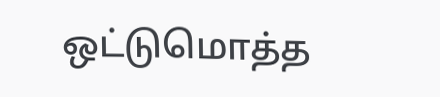ஒட்டுமொத்த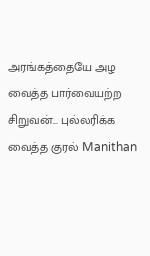அரங்கத்தையே அழ வைத்த பார்வையற்ற சிறுவன்... புல்லரிக்க வைத்த குரல் Manithan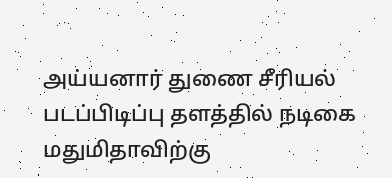அய்யனார் துணை சீரியல் படப்பிடிப்பு தளத்தில் நடிகை மதுமிதாவிற்கு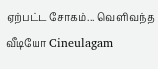ஏற்பட்ட சோகம்... வெளிவந்த வீடியோ Cineulagam